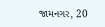જામનગર, 20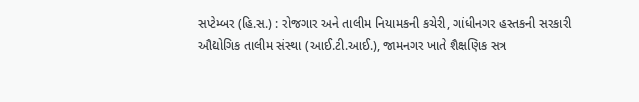સપ્ટેમ્બર (હિ.સ.) : રોજગાર અને તાલીમ નિયામકની કચેરી, ગાંધીનગર હસ્તકની સરકારી ઔદ્યોગિક તાલીમ સંસ્થા (આઈ.ટી.આઈ.), જામનગર ખાતે શૈક્ષણિક સત્ર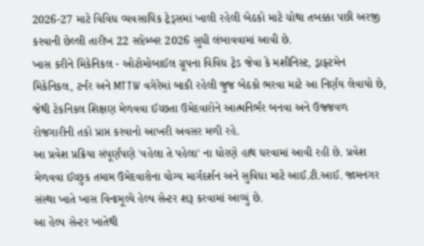2026-27 માટે વિવિધ વ્યવસાયિક ટ્રેડ્સમાં ખાલી રહેલી બેઠકો માટે ચોથા તબક્કા પછી અરજી કરવાની છેલ્લી તારીખ 22 સપ્ટેમ્બર 2026 સુધી લંબાવવામાં આવી છે.
ખાસ કરીને મિકેનિકલ - ઓટોમોબાઈલ ગ્રૂપના વિવિધ ટ્રેડ જેવા કે મશીનિસ્ટ, ડ્રાફ્ટમેન મિકેનિકલ, ટર્નર અને MTTW વગેરેમાં બાકી રહેલી જુજ બેઠકો ભરવા માટે આ નિર્ણય લેવાયો છે, જેથી ટેકનિકલ શિક્ષણ મેળવવા ઈચ્છતા ઉમેદવારોને આત્મનિર્ભર બનવા અને ઉજ્જવળ રોજગારીની તકો પ્રાપ્ત કરવાનો આખરી અવસર મળી રહે.
આ પ્રવેશ પ્રક્રિયા સંપૂર્ણપણે 'વહેલા તે પહેલા' ના ધોરણે હાથ ધરવામાં આવી રહી છે. પ્રવેશ મેળવવા ઈચ્છુક તમામ ઉમેદવારોના યોગ્ય માર્ગદર્શન અને સુવિધા માટે આઈ.ટી.આઈ. જામનગર સંસ્થા ખાતે ખાસ વિનામૂલ્યે હેલ્પ સેન્ટર શરૂ કરવામાં આવ્યું છે.
આ હેલ્પ સેન્ટર ખાતેથી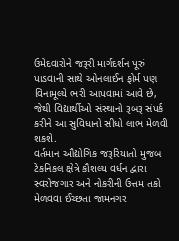ઉમેદવારોને જરૂરી માર્ગદર્શન પૂરું પાડવાની સાથે ઓનલાઈન ફોર્મ પણ વિનામૂલ્યે ભરી આપવામાં આવે છે, જેથી વિદ્યાર્થીઓ સંસ્થાનો રૂબરૂ સંપર્ક કરીને આ સુવિધાનો સીધો લાભ મેળવી શકશે.
વર્તમાન ઔદ્યોગિક જરૂરિયાતો મુજબ ટેકનિકલ ક્ષેત્રે કૌશલ્ય વર્ધન દ્વારા સ્વરોજગાર અને નોકરીની ઉત્તમ તકો મેળવવા ઈચ્છતા જામનગર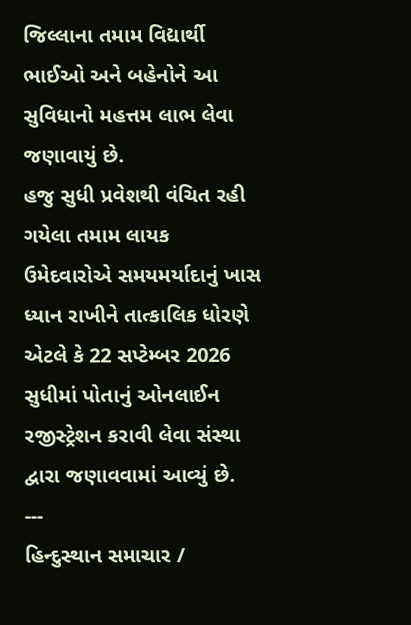જિલ્લાના તમામ વિદ્યાર્થી ભાઈઓ અને બહેનોને આ સુવિધાનો મહત્તમ લાભ લેવા જણાવાયું છે.
હજુ સુધી પ્રવેશથી વંચિત રહી ગયેલા તમામ લાયક ઉમેદવારોએ સમયમર્યાદાનું ખાસ ધ્યાન રાખીને તાત્કાલિક ધોરણે એટલે કે 22 સપ્ટેમ્બર 2026 સુધીમાં પોતાનું ઓનલાઈન રજીસ્ટ્રેશન કરાવી લેવા સંસ્થા દ્વારા જણાવવામાં આવ્યું છે.
---
હિન્દુસ્થાન સમાચાર /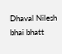Dhaval Nilesh bhai bhatt